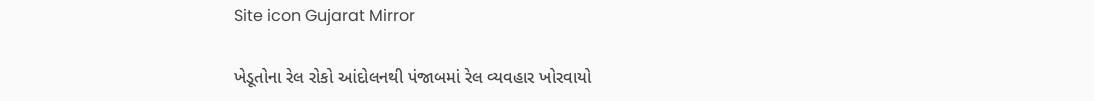Site icon Gujarat Mirror

ખેડૂતોના રેલ રોકો આંદોલનથી પંજાબમાં રેલ વ્યવહાર ખોરવાયો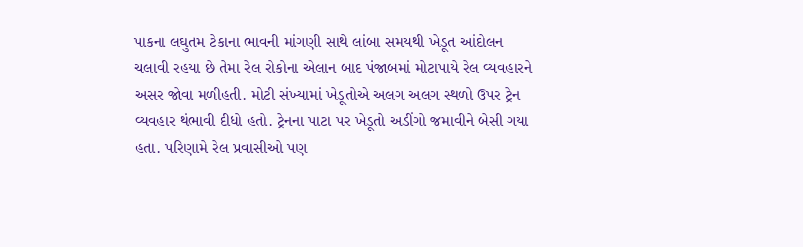પાકના લઘુતમ ટેકાના ભાવની માંગણી સાથે લાંબા સમયથી ખેડૂત આંદોલન ચલાવી રહયા છે તેમા રેલ રોકોના એલાન બાદ પંજાબમાં મોટાપાયે રેલ વ્યવહારને અસર જોવા મળીહતી. મોટી સંખ્યામાં ખેડૂતોએ અલગ અલગ સ્થળો ઉપર ટ્રેન વ્યવહાર થંભાવી દીધો હતો. ટ્રેનના પાટા પર ખેડૂતો અડીંગો જમાવીને બેસી ગયા હતા. પરિણામે રેલ પ્રવાસીઓ પણ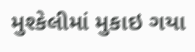મુશ્કેલીમાં મુકાઇ ગયા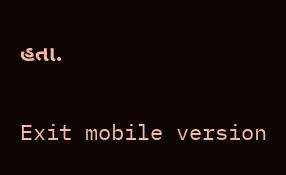હતા.

Exit mobile version